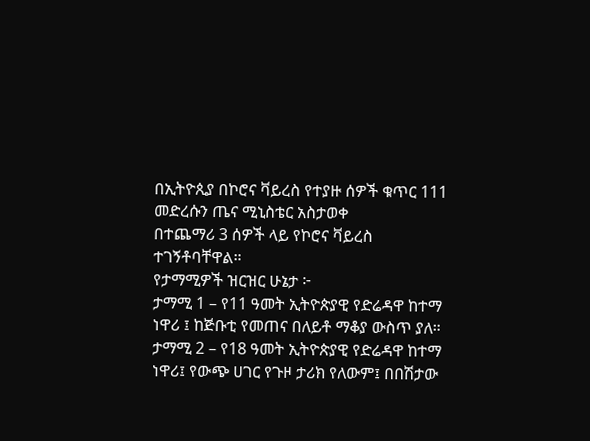በኢትዮጲያ በኮሮና ቫይረስ የተያዙ ሰዎች ቁጥር 111 መድረሱን ጤና ሚኒስቴር አስታወቀ
በተጨማሪ 3 ሰዎች ላይ የኮሮና ቫይረስ ተገኝቶባቸዋል።
የታማሚዎች ዝርዝር ሁኔታ ፦
ታማሚ 1 – የ11 ዓመት ኢትዮጵያዊ የድሬዳዋ ከተማ ነዋሪ ፤ ከጅቡቲ የመጠና በለይቶ ማቆያ ውስጥ ያለ።
ታማሚ 2 – የ18 ዓመት ኢትዮጵያዊ የድሬዳዋ ከተማ ነዋሪ፤ የውጭ ሀገር የጉዞ ታሪክ የለውም፤ በበሽታው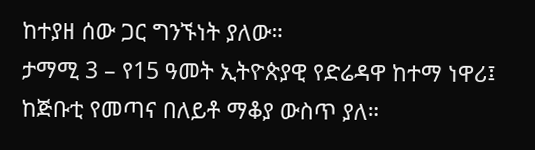ከተያዘ ሰው ጋር ግንኙነት ያለው።
ታማሚ 3 – የ15 ዓመት ኢትዮጵያዊ የድሬዳዋ ከተማ ነዋሪ፤ ከጅቡቲ የመጣና በለይቶ ማቆያ ውስጥ ያለ።